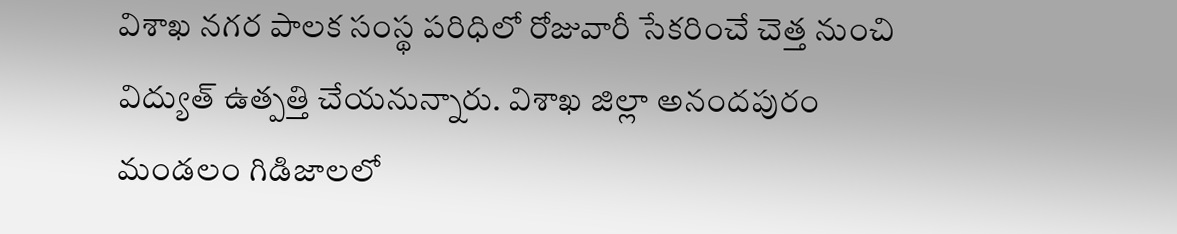విశాఖ నగర పాలక సంస్థ పరిధిలో రోజువారీ సేకరించే చెత్త నుంచి విద్యుత్ ఉత్పత్తి చేయనున్నారు. విశాఖ జిల్లా అనందపురం మండలం గిడిజాలలో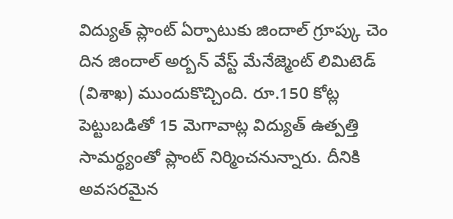విద్యుత్ ప్లాంట్ ఏర్పాటుకు జిందాల్ గ్రూప్కు చెం దిన జిందాల్ అర్బన్ వేస్ట్ మేనేజ్మెంట్ లిమిటెడ్ (విశాఖ) ముందుకొచ్చింది. రూ.150 కోట్ల పెట్టుబడితో 15 మెగావాట్ల విద్యుత్ ఉత్పత్తి సామర్థ్యంతో ప్లాంట్ నిర్మించనున్నారు. దీనికి అవసరమైన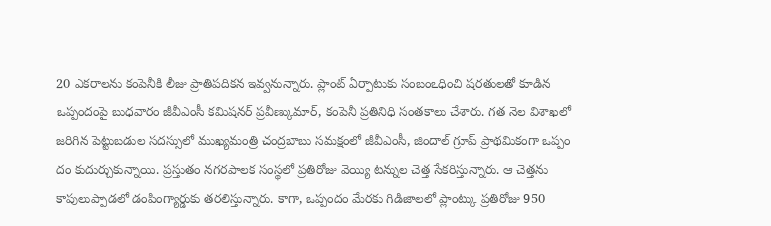20 ఎకరాలను కంపెనీకి లీజు ప్రాతిపదికన ఇవ్వనున్నారు. ప్లాంట్ ఏర్పాటుకు సంబంఽధించి షరతులతో కూడిన ఒప్పందంపై బుధవారం జీవీఎంసీ కమిషనర్ ప్రవీణ్కుమార్, కంపెనీ ప్రతినిధి సంతకాలు చేశారు. గత నెల విశాఖలో జరిగిన పెట్టుబడుల సదస్సులో ముఖ్యమంత్రి చంద్రబాబు సమక్షంలో జీవీఎంసీ, జిందాల్ గ్రూప్ ప్రాథమికంగా ఒప్పం దం కుదుర్చుకున్నాయి. ప్రస్తుతం నగరపాలక సంస్థలో ప్రతిరోజు వెయ్యి టన్నుల చెత్త సేకరిస్తున్నారు. ఆ చెత్తను కాపులుప్పాడలో డంపింగ్యార్డుకు తరలిస్తున్నారు. కాగా, ఒప్పందం మేరకు గిడిజాలలో ప్లాంట్కు ప్రతిరోజు 950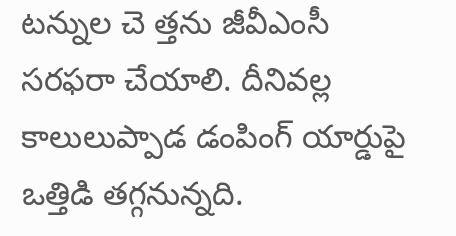టన్నుల చె త్తను జీవీఎంసీ సరఫరా చేయాలి. దీనివల్ల కాలులుప్పాడ డంపింగ్ యార్డుపై ఒత్తిడి తగ్గనున్నది.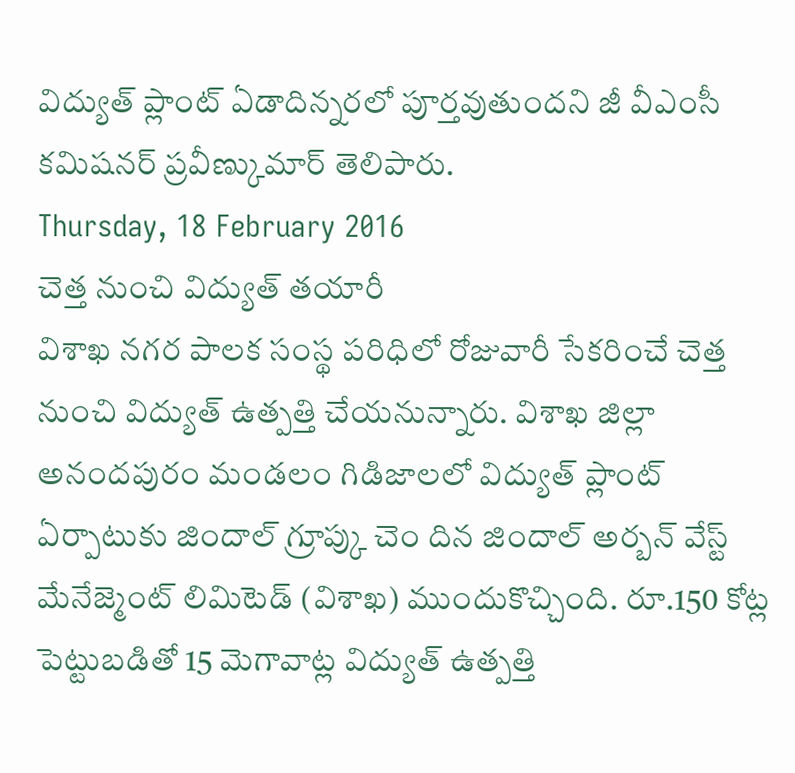విద్యుత్ ప్లాంట్ ఏడాదిన్నరలో పూర్తవుతుందని జీ వీఎంసీ కమిషనర్ ప్రవీణ్కుమార్ తెలిపారు.
Thursday, 18 February 2016
చెత్త నుంచి విద్యుత్ తయారీ
విశాఖ నగర పాలక సంస్థ పరిధిలో రోజువారీ సేకరించే చెత్త నుంచి విద్యుత్ ఉత్పత్తి చేయనున్నారు. విశాఖ జిల్లా అనందపురం మండలం గిడిజాలలో విద్యుత్ ప్లాంట్ ఏర్పాటుకు జిందాల్ గ్రూప్కు చెం దిన జిందాల్ అర్బన్ వేస్ట్ మేనేజ్మెంట్ లిమిటెడ్ (విశాఖ) ముందుకొచ్చింది. రూ.150 కోట్ల పెట్టుబడితో 15 మెగావాట్ల విద్యుత్ ఉత్పత్తి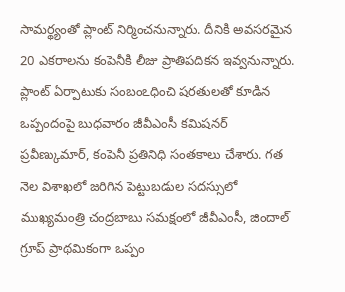సామర్థ్యంతో ప్లాంట్ నిర్మించనున్నారు. దీనికి అవసరమైన 20 ఎకరాలను కంపెనీకి లీజు ప్రాతిపదికన ఇవ్వనున్నారు. ప్లాంట్ ఏర్పాటుకు సంబంఽధించి షరతులతో కూడిన ఒప్పందంపై బుధవారం జీవీఎంసీ కమిషనర్ ప్రవీణ్కుమార్, కంపెనీ ప్రతినిధి సంతకాలు చేశారు. గత నెల విశాఖలో జరిగిన పెట్టుబడుల సదస్సులో ముఖ్యమంత్రి చంద్రబాబు సమక్షంలో జీవీఎంసీ, జిందాల్ గ్రూప్ ప్రాథమికంగా ఒప్పం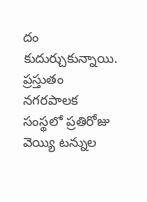దం కుదుర్చుకున్నాయి. ప్రస్తుతం నగరపాలక సంస్థలో ప్రతిరోజు వెయ్యి టన్నుల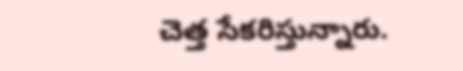చెత్త సేకరిస్తున్నారు.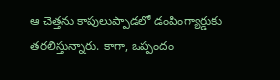ఆ చెత్తను కాపులుప్పాడలో డంపింగ్యార్డుకు తరలిస్తున్నారు. కాగా, ఒప్పందం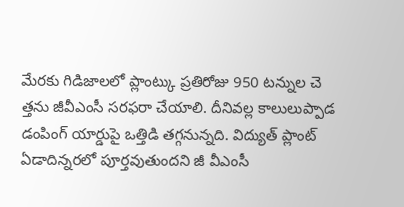మేరకు గిడిజాలలో ప్లాంట్కు ప్రతిరోజు 950 టన్నుల చె త్తను జీవీఎంసీ సరఫరా చేయాలి. దీనివల్ల కాలులుప్పాడ డంపింగ్ యార్డుపై ఒత్తిడి తగ్గనున్నది. విద్యుత్ ప్లాంట్ ఏడాదిన్నరలో పూర్తవుతుందని జీ వీఎంసీ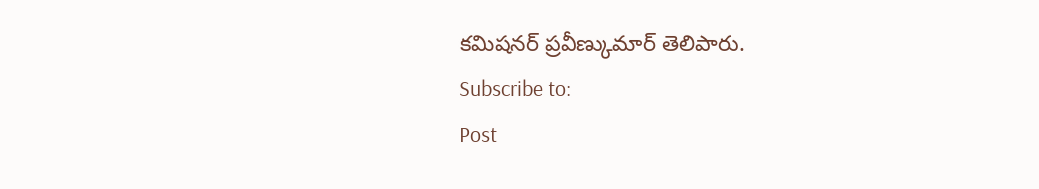కమిషనర్ ప్రవీణ్కుమార్ తెలిపారు.
Subscribe to:
Post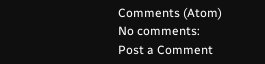Comments (Atom)
No comments:
Post a Comment